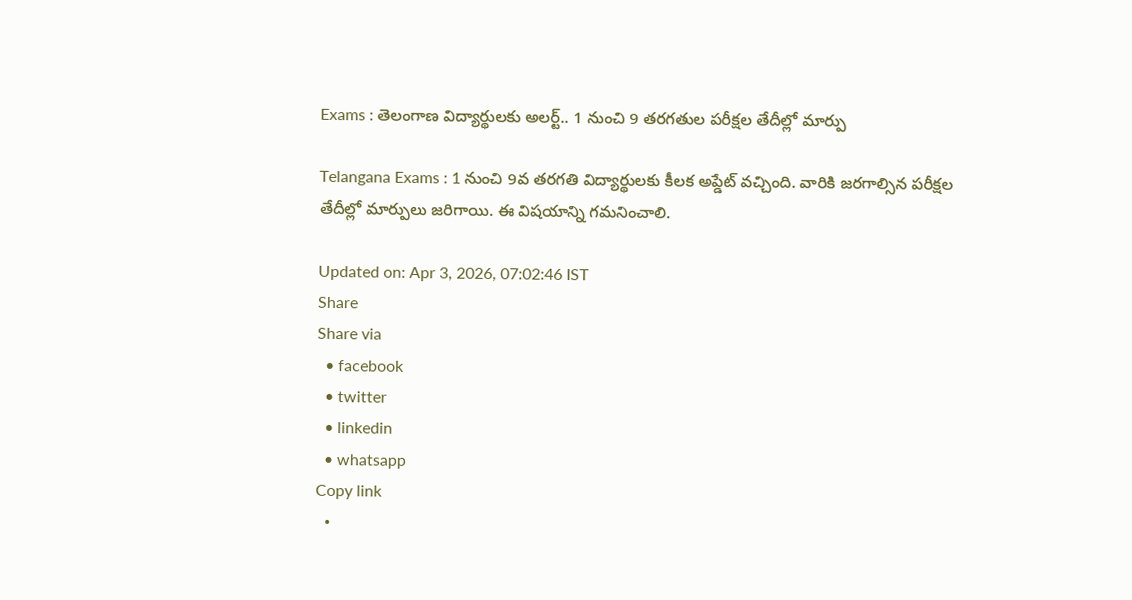Exams : తెలంగాణ విద్యార్థులకు అలర్ట్.. 1 నుంచి 9 తరగతుల పరీక్షల తేదీల్లో మార్పు

Telangana Exams : 1 నుంచి 9వ తరగతి విద్యార్థులకు కీలక అప్డేట్ వచ్చింది. వారికి జరగాల్సిన పరీక్షల తేదీల్లో మార్పులు జరిగాయి. ఈ విషయాన్ని గమనించాలి.

Updated on: Apr 3, 2026, 07:02:46 IST
Share
Share via
  • facebook
  • twitter
  • linkedin
  • whatsapp
Copy link
  •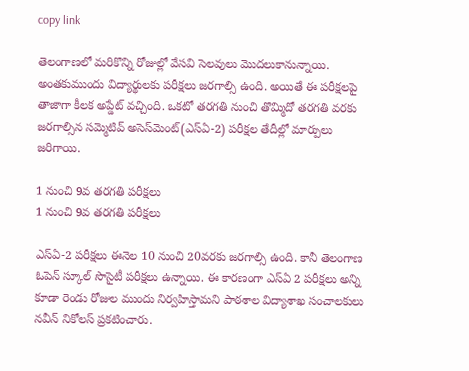copy link

తెలంగాణలో మరికొన్ని రోజుల్లో వేసవి సెలవులు మెుదలుకానున్నాయి. అంతకుముందు విద్యార్థులకు పరీక్షలు జరగాల్సి ఉంది. అయితే ఈ పరీక్షలపై తాజాగా కీలక అప్డేట్ వచ్చింది. ఒకటో తరగతి నుంచి తొమ్మిదో తరగతి వరకు జరగాల్సిన సమ్మెటివ్ అసెస్‌మెంట్(ఎస్ఏ-2) పరీక్షల తేదీల్లో మార్పులు జరిగాయి.

1 నుంచి 9వ తరగతి పరీక్షలు
1 నుంచి 9వ తరగతి పరీక్షలు

ఎస్‌ఏ-2 పరీక్షలు ఈనెల 10 నుంచి 20వరకు జరగాల్సి ఉంది. కానీ తెలంగాణ ఓపెన్‌ స్కూల్‌ సొసైటీ పరీక్షలు ఉన్నాయి. ఈ కారణంగా ఎస్‌ఏ 2 పరీక్షలు అన్ని కూడా రెండు రోజుల ముందు నిర్వహిస్తామని పాఠశాల విద్యాశాఖ సంచాలకులు నవీన్‌ నికోలస్‌ ప్రకటించారు.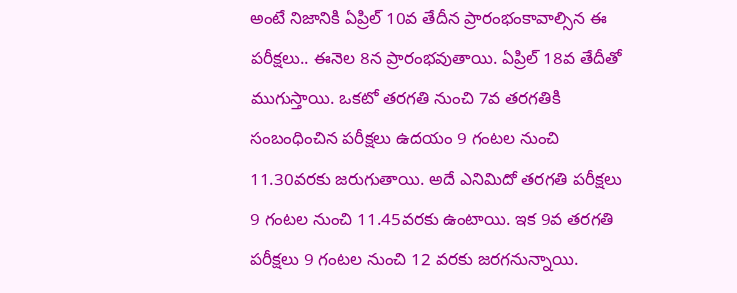అంటే నిజానికి ఏప్రిల్ 10వ తేదీన ప్రారంభంకావాల్సిన ఈ పరీక్షలు.. ఈనెల 8న ప్రారంభవుతాయి. ఏప్రిల్‍ 18వ తేదీతో ముగుస్తాయి. ఒకటో తరగతి నుంచి 7వ తరగతికి సంబంధించిన పరీక్షలు ఉదయం 9 గంటల నుంచి 11.30వరకు జరుగుతాయి. అదే ఎనిమిదో తరగతి పరీక్షలు 9 గంటల నుంచి 11.45వరకు ఉంటాయి. ఇక 9వ తరగతి పరీక్షలు 9 గంటల నుంచి 12 వరకు జరగనున్నాయి.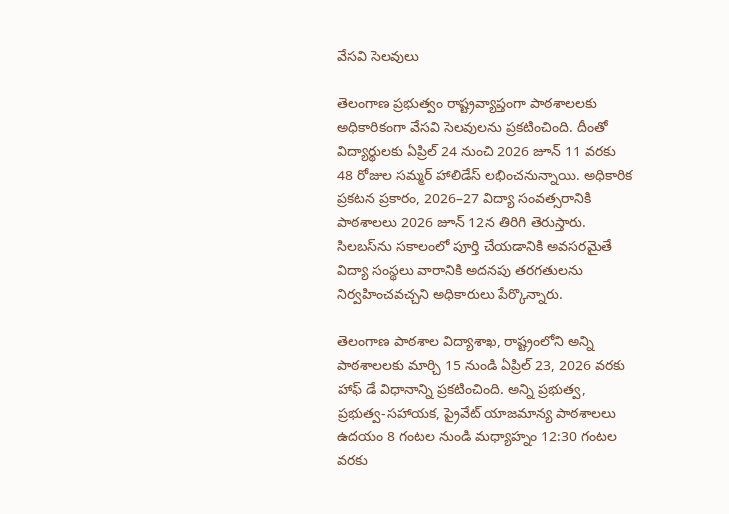వేసవి సెలవులు

తెలంగాణ ప్రభుత్వం రాష్ట్రవ్యాప్తంగా పాఠశాలలకు అధికారికంగా వేసవి సెలవులను ప్రకటించింది. దీంతో విద్యార్థులకు ఏప్రిల్ 24 నుంచి 2026 జూన్ 11 వరకు 48 రోజుల సమ్మర్ హాలిడేస్ లభించనున్నాయి. అధికారిక ప్రకటన ప్రకారం, 2026–27 విద్యా సంవత్సరానికి పాఠశాలలు 2026 జూన్ 12న తిరిగి తెరుస్తారు. సిలబస్‌ను సకాలంలో పూర్తి చేయడానికి అవసరమైతే విద్యా సంస్థలు వారానికి అదనపు తరగతులను నిర్వహించవచ్చని అధికారులు పేర్కొన్నారు.

తెలంగాణ పాఠశాల విద్యాశాఖ, రాష్ట్రంలోని అన్ని పాఠశాలలకు మార్చి 15 నుండి ఏప్రిల్ 23, 2026 వరకు హాఫ్ డే విధానాన్ని ప్రకటించింది. అన్ని ప్రభుత్వ, ప్రభుత్వ-సహాయక, ప్రైవేట్ యాజమాన్య పాఠశాలలు ఉదయం 8 గంటల నుండి మధ్యాహ్నం 12:30 గంటల వరకు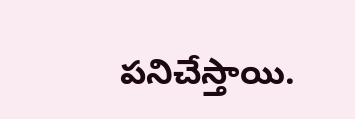పనిచేస్తాయి.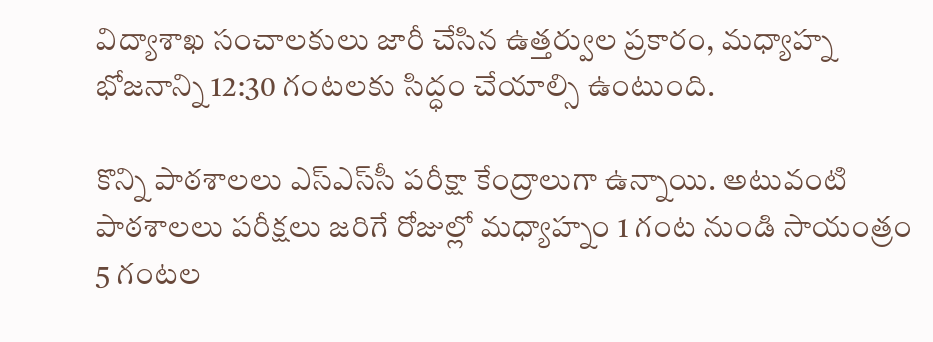విద్యాశాఖ సంచాలకులు జారీ చేసిన ఉత్తర్వుల ప్రకారం, మధ్యాహ్న భోజనాన్ని 12:30 గంటలకు సిద్ధం చేయాల్సి ఉంటుంది.

కొన్ని పాఠశాలలు ఎస్ఎస్‌సీ పరీక్షా కేంద్రాలుగా ఉన్నాయి. అటువంటి పాఠశాలలు పరీక్షలు జరిగే రోజుల్లో మధ్యాహ్నం 1 గంట నుండి సాయంత్రం 5 గంటల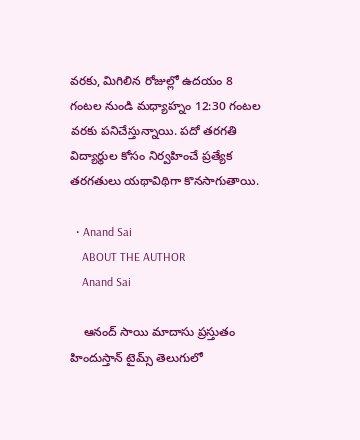వరకు, మిగిలిన రోజుల్లో ఉదయం 8 గంటల నుండి మధ్యాహ్నం 12:30 గంటల వరకు పనిచేస్తున్నాయి. పదో తరగతి విద్యార్థుల కోసం నిర్వహించే ప్రత్యేక తరగతులు యథావిథిగా కొనసాగుతాయి.

  • Anand Sai
    ABOUT THE AUTHOR
    Anand Sai

    ఆనంద్ సాయి మాదాసు ప్రస్తుతం హిందుస్తాన్ టైమ్స్ తెలుగులో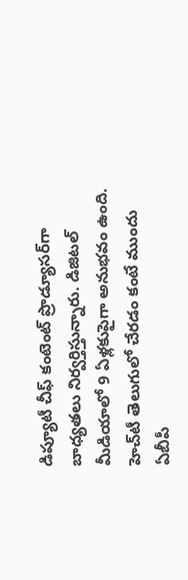డిప్యూటీ చీఫ్ కంటెంట్ ప్రొడ్యూసర్‌గా బాధ్యతలు నిర్వర్తిస్తున్నారు. డిజిటల్ మీడియాలో 9 ఏళ్లకుపైగా అనుభవం ఉంది. హెచ్‌టీ తెలుగులో చేరడం కంటే ముందు ఏబీపీ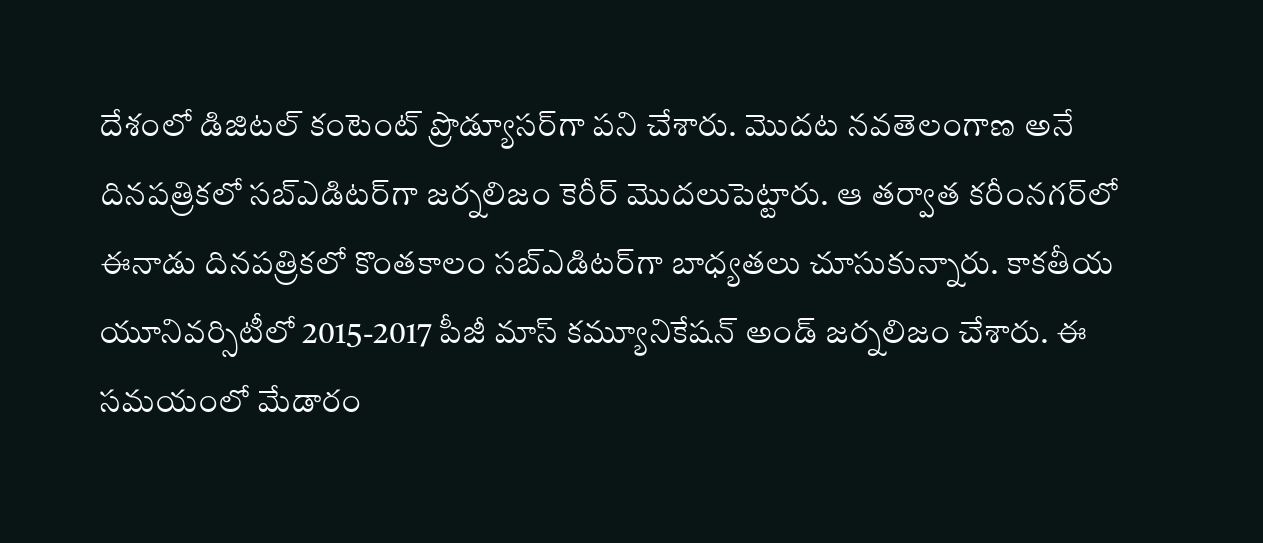దేశంలో డిజిటల్ కంటెంట్ ప్రొడ్యూసర్‌గా పని చేశారు. మెుదట నవతెలంగాణ అనే దినపత్రికలో సబ్ఎడిటర్‌గా జర్నలిజం కెరీర్ మెుదలుపెట్టారు. ఆ తర్వాత కరీంనగర్‌లో ఈనాడు దినపత్రికలో కొంతకాలం సబ్‌ఎడిటర్‌గా బాధ్యతలు చూసుకున్నారు. కాకతీయ యూనివర్సిటీలో 2015-2017 పీజీ మాస్ కమ్యూనికేషన్ అండ్ జర్నలిజం చేశారు. ఈ సమయంలో మేడారం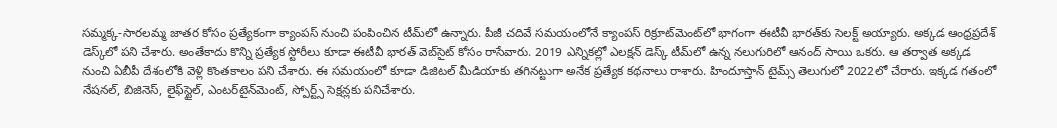సమ్మక్క-సారలమ్మ జాతర కోసం ప్రత్యేకంగా క్యాంపస్ నుంచి పంపించిన టీమ్‌లో ఉన్నారు. పీజీ చదివే సమయంలోనే క్యాంపస్ రిక్రూట్‌మెంట్‌లో భాగంగా ఈటీవీ భారత్‌కు సెలక్ట్ అయ్యారు. అక్కడ ఆంధ్రప్రదేశ్‌ డెస్క్‌లో పని చేశారు. అంతేకాదు కొన్ని ప్రత్యేక స్టోరీలు కూడా ఈటీవీ భారత్ వెబ్‌సైట్ కోసం రాసేవారు. 2019 ఎన్నికల్లో ఎలక్షన్ డెస్క్‌ టీమ్‌లో ఉన్న నలుగురిలో ఆనంద్ సాయి ఒకరు. ఆ తర్వాత అక్కడ నుంచి ఏబీపీ దేశంలోకి వెళ్లి కొంతకాలం పని చేశారు. ఈ సమయంలో కూడా డిజిటల్ మీడియాకు తగినట్టుగా అనేక ప్రత్యేక కథనాలు రాశారు. హిందూస్తాన్ టైమ్స్‌ తెలుగులో 2022లో చేరారు. ఇక్కడ గతంలో నేషనల్, బిజినెస్, లైఫ్‌స్టైల్, ఎంటర్‌టైన్‌మెంట్‌, స్పోర్ట్స్‌ సెక్షన్లకు పనిచేశారు.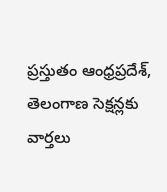ప్రస్తుతం ఆంధ్రప్రదేశ్, తెలంగాణ సెక్షన్లకు వార్తలు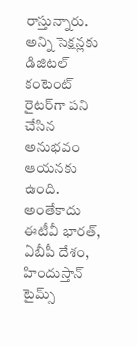రాస్తున్నారు. అన్ని సెక్షన్లకు డిజిటల్ కంటెంట్ రైటర్‌గా పని చేసిన అనుభవం ఆయనకు ఉంది. అంతేకాదు ఈటీవీ భారత్, ఏబీపీ దేశం, హిందుస్తాన్ టైమ్స్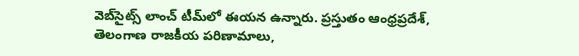వెబ్‌సైట్స్ లాంచ్ టీమ్‌లో ఈయన ఉన్నారు. ప్రస్తుతం ఆంధ్రప్రదేశ్, తెలంగాణ రాజకీయ పరిణామాలు,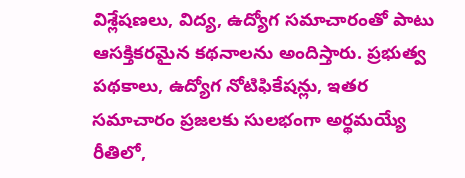విశ్లేషణలు, విద్య, ఉద్యోగ సమాచారంతో పాటు ఆసక్తికరమైన కథనాలను అందిస్తారు. ప్రభుత్వ పథకాలు, ఉద్యోగ నోటిఫికేషన్లు, ఇతర సమాచారం ప్రజలకు సులభంగా అర్థమయ్యే రీతిలో,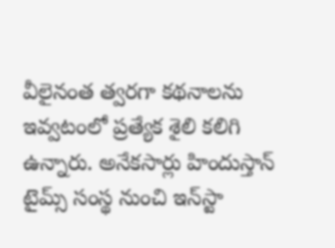వీలైనంత త్వరగా కథనాలను ఇవ్వటంలో ప్రత్యేక శైలి కలిగి ఉన్నారు. అనేకసార్లు హిందుస్తాన్ టైమ్స్ సంస్థ నుంచి ఇన్‌స్టా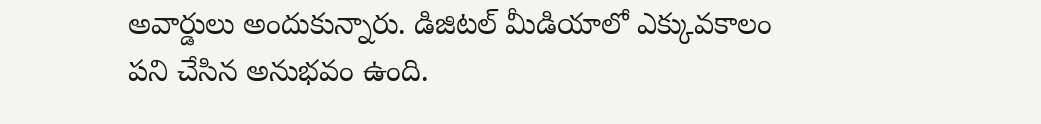అవార్డులు అందుకున్నారు. డిజిటల్ మీడియాలో ఎక్కువకాలం పని చేసిన అనుభవం ఉంది.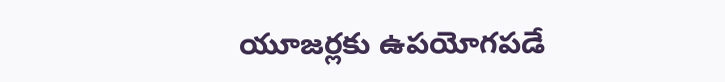యూజర్లకు ఉపయోగపడే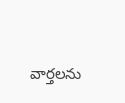వార్తలను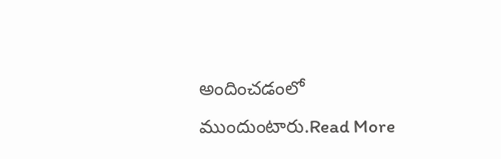అందించడంలో ముందుంటారు.Read More